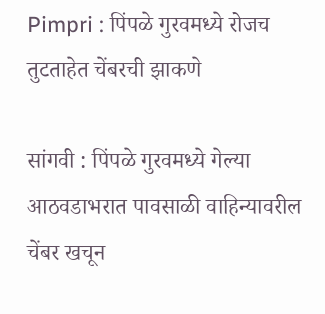Pimpri : पिंपळे गुरवमध्ये रोजच तुटताहेत चेंबरची झाकणे

सांगवी : पिंपळे गुरवमध्ये गेल्या आठवडाभरात पावसाळी वाहिन्यावरील चेंबर खचून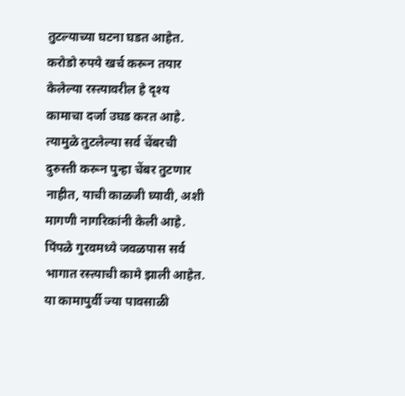तुटल्याच्या घटना घडत आहेत. करोडो रुपये खर्च करून तयार केलेल्या रस्त्यावरील हे दृश्य कामाचा दर्जा उघड करत आहे. त्यामुळे तुटलेल्या सर्व चेंबरची दुरुस्ती करून पुन्हा चेंबर तुटणार नाहीत, याची काळजी घ्यावी, अशी मागणी नागरिकांनी केली आहे.
पिंपळे गुरवमध्ये जवळपास सर्व भागात रस्त्याची कामे झाली आहेत. या कामापुर्वी ज्या पावसाळी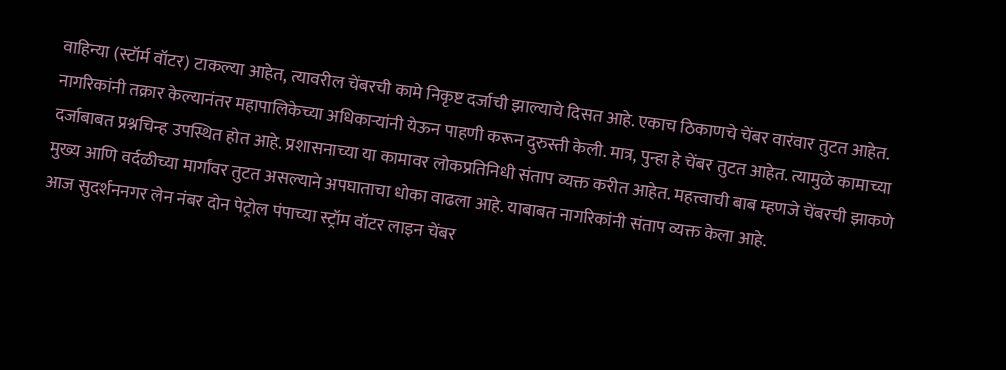वाहिन्या (स्टॉर्म वॉटर) टाकल्या आहेत, त्यावरील चेंबरची कामे निकृष्ट दर्जाची झाल्याचे दिसत आहे. एकाच ठिकाणचे चेंबर वारंवार तुटत आहेत. नागरिकांनी तक्रार केल्यानंतर महापालिकेच्या अधिकाऱ्यांनी येऊन पाहणी करून दुरुस्ती केली. मात्र, पुन्हा हे चेंबर तुटत आहेत. त्यामुळे कामाच्या दर्जाबाबत प्रश्नचिन्ह उपस्थित होत आहे. प्रशासनाच्या या कामावर लोकप्रतिनिधी संताप व्यक्त करीत आहेत. महत्त्वाची बाब म्हणजे चेंबरची झाकणे मुख्य आणि वर्दळीच्या मार्गांवर तुटत असल्याने अपघाताचा धोका वाढला आहे. याबाबत नागरिकांनी संताप व्यक्त केला आहे.
आज सुदर्शननगर लेन नंबर दोन पेट्रोल पंपाच्या स्ट्रॉम वॉटर लाइन चेंबर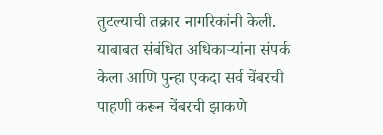तुटल्याची तक्रार नागरिकांनी केली. याबाबत संबंधित अधिकाऱ्यांना संपर्क केला आणि पुन्हा एकदा सर्व चेंबरची पाहणी करून चेंबरची झाकणे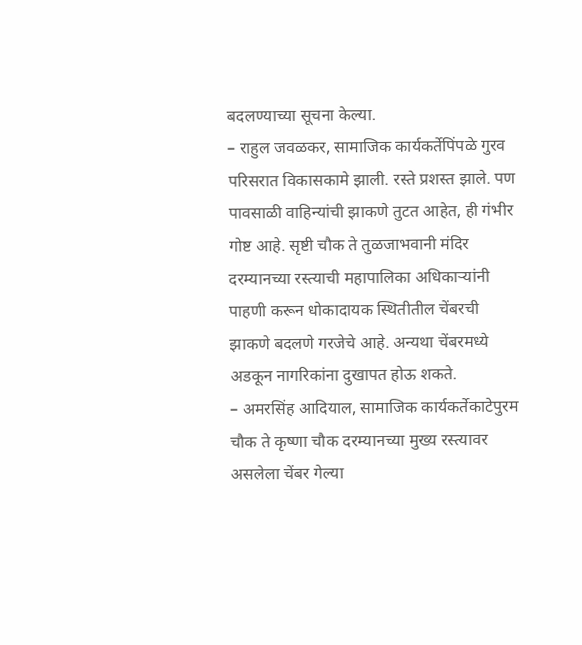बदलण्याच्या सूचना केल्या.
– राहुल जवळकर, सामाजिक कार्यकर्तेपिंपळे गुरव परिसरात विकासकामे झाली. रस्ते प्रशस्त झाले. पण पावसाळी वाहिन्यांची झाकणे तुटत आहेत, ही गंभीर गोष्ट आहे. सृष्टी चौक ते तुळजाभवानी मंदिर दरम्यानच्या रस्त्याची महापालिका अधिकाऱ्यांनी पाहणी करून धोकादायक स्थितीतील चेंबरची झाकणे बदलणे गरजेचे आहे. अन्यथा चेंबरमध्ये अडकून नागरिकांना दुखापत होऊ शकते.
– अमरसिंह आदियाल, सामाजिक कार्यकर्तेकाटेपुरम चौक ते कृष्णा चौक दरम्यानच्या मुख्य रस्त्यावर असलेला चेंबर गेल्या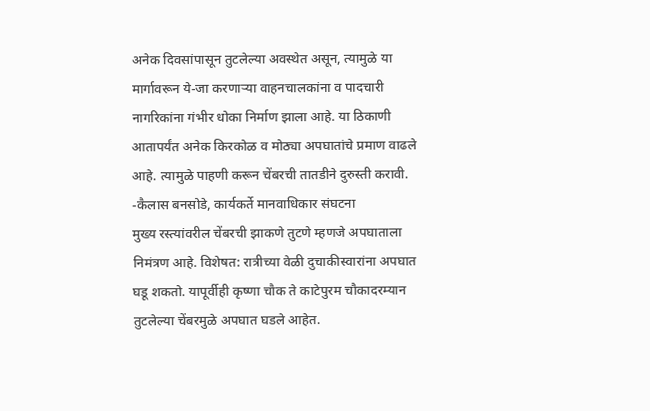अनेक दिवसांपासून तुटलेल्या अवस्थेत असून, त्यामुळे या मार्गावरून ये-जा करणाऱ्या वाहनचालकांना व पादचारी नागरिकांना गंभीर धोका निर्माण झाला आहे. या ठिकाणी आतापर्यंत अनेक किरकोळ व मोठ्या अपघातांचे प्रमाण वाढले आहे. त्यामुळे पाहणी करून चेंबरची तातडीने दुरुस्ती करावी.
-कैलास बनसोडे, कार्यकर्ते मानवाधिकार संघटना
मुख्य रस्त्यांवरील चेंबरची झाकणे तुटणे म्हणजे अपघाताला निमंत्रण आहे. विशेषत: रात्रीच्या वेळी दुचाकीस्वारांना अपघात घडू शकतो. यापूर्वीही कृष्णा चौक ते काटेपुरम चौकादरम्यान तुटलेल्या चेंबरमुळे अपघात घडले आहेत.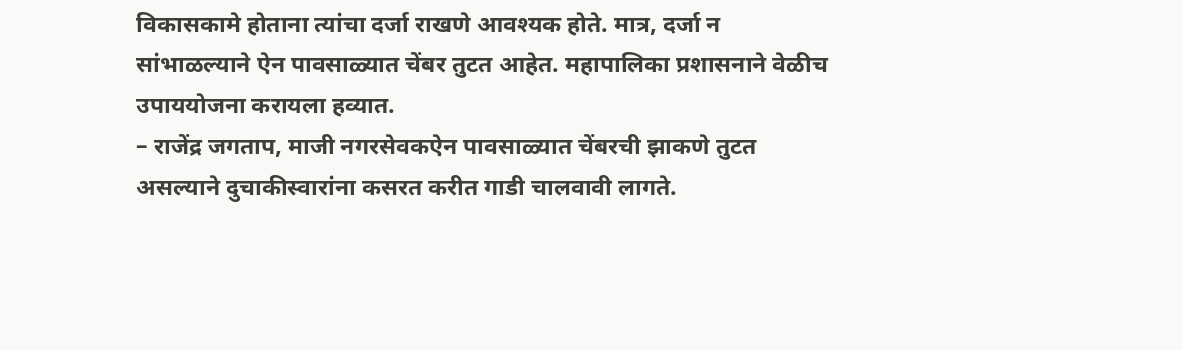विकासकामे होताना त्यांचा दर्जा राखणे आवश्यक होते. मात्र, दर्जा न सांभाळल्याने ऐन पावसाळ्यात चेंबर तुटत आहेत. महापालिका प्रशासनाने वेळीच उपाययोजना करायला हव्यात.
– राजेंद्र जगताप, माजी नगरसेवकऐन पावसाळ्यात चेंबरची झाकणे तुटत असल्याने दुचाकीस्वारांना कसरत करीत गाडी चालवावी लागते.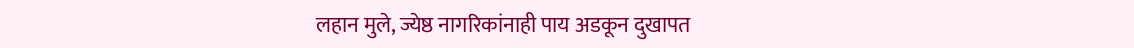लहान मुले, ज्येष्ठ नागरिकांनाही पाय अडकून दुखापत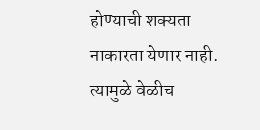होण्याची शक्यता नाकारता येणार नाही. त्यामुळे वेळीच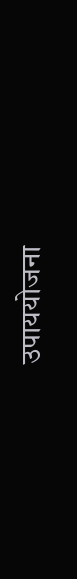उपाययोजना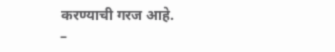करण्याची गरज आहे.
–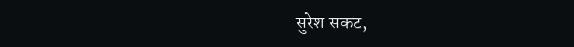सुरेश सकट,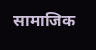सामाजिक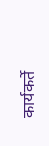कार्यकर्ते